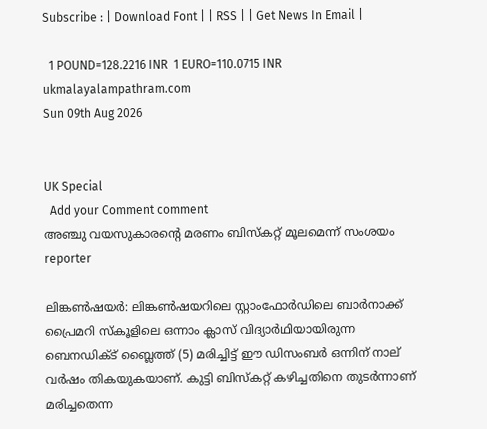Subscribe : | Download Font | | RSS | | Get News In Email |

  1 POUND=128.2216 INR  1 EURO=110.0715 INR
ukmalayalampathram.com
Sun 09th Aug 2026


UK Special
  Add your Comment comment
അഞ്ചു വയസുകാരന്റെ മരണം ബിസ്‌കറ്റ് മൂലമെന്ന് സംശയം
reporter

ലിങ്കണ്‍ഷയര്‍: ലിങ്കണ്‍ഷയറിലെ സ്റ്റാംഫോര്‍ഡിലെ ബാര്‍നാക്ക് പ്രൈമറി സ്‌കൂളിലെ ഒന്നാം ക്ലാസ് വിദ്യാര്‍ഥിയായിരുന്ന ബെനഡിക്ട് ബ്ലൈത്ത് (5) മരിച്ചിട്ട് ഈ ഡിസംബര്‍ ഒന്നിന് നാല് വര്‍ഷം തികയുകയാണ്. കുട്ടി ബിസ്‌കറ്റ് കഴിച്ചതിനെ തുടര്‍ന്നാണ് മരിച്ചതെന്ന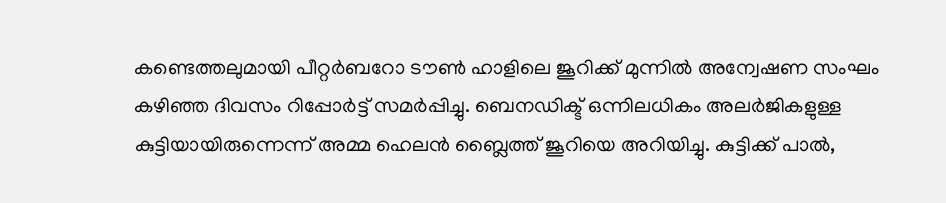കണ്ടെത്തലുമായി പീറ്റര്‍ബറോ ടൗണ്‍ ഹാളിലെ ജൂറിക്ക് മുന്നില്‍ അന്വേഷണ സംഘം കഴിഞ്ഞ ദിവസം റിപ്പോര്‍ട്ട് സമര്‍പ്പിച്ചു. ബെനഡിക്ട് ഒന്നിലധികം അലര്‍ജികളുള്ള കുട്ടിയായിരുന്നെന്ന് അമ്മ ഹെലന്‍ ബ്ലൈത്ത് ജൂറിയെ അറിയിച്ചു. കുട്ടിക്ക് പാല്‍,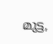മുട്ട,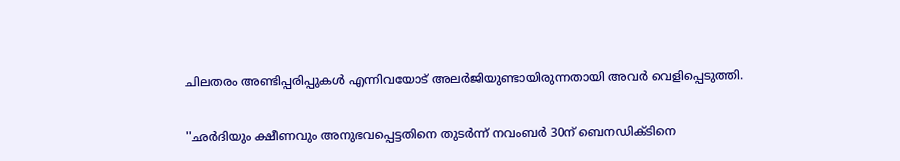ചിലതരം അണ്ടിപ്പരിപ്പുകള്‍ എന്നിവയോട് അലര്‍ജിയുണ്ടായിരുന്നതായി അവര്‍ വെളിപ്പെടുത്തി.

''ഛര്‍ദിയും ക്ഷീണവും അനുഭവപ്പെട്ടതിനെ തുടര്‍ന്ന് നവംബര്‍ 30ന് ബെനഡിക്ടിനെ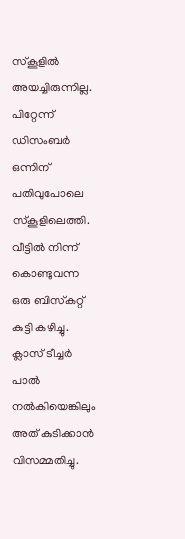സ്‌കൂളില്‍ അയച്ചിരുന്നില്ല. പിറ്റേന്ന് ഡിസംബര്‍ ഒന്നിന് പതിവുപോലെ സ്‌കൂളിലെത്തി. വീട്ടില്‍ നിന്ന് കൊണ്ടുവന്ന ഒരു ബിസ്‌കറ്റ് കുട്ടി കഴിച്ചു. ക്ലാസ് ടീച്ചര്‍ പാല്‍ നല്‍കിയെങ്കിലും അത് കുടിക്കാന്‍ വിസമ്മതിച്ചു.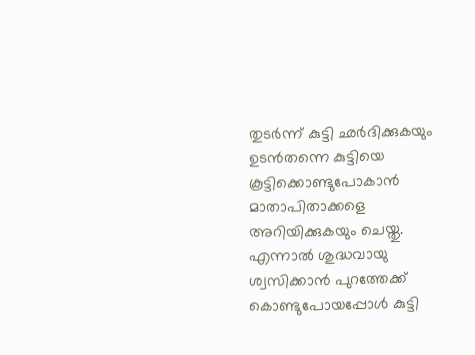തുടര്‍ന്ന് കുട്ടി ഛര്‍ദിക്കുകയും ഉടന്‍തന്നെ കുട്ടിയെ കൂട്ടിക്കൊണ്ടുപോകാന്‍ മാതാപിതാക്കളെ അറിയിക്കുകയും ചെയ്തു. എന്നാല്‍ ശുദ്ധവായു ശ്വസിക്കാന്‍ പുറത്തേക്ക് കൊണ്ടുപോയപ്പോള്‍ കുട്ടി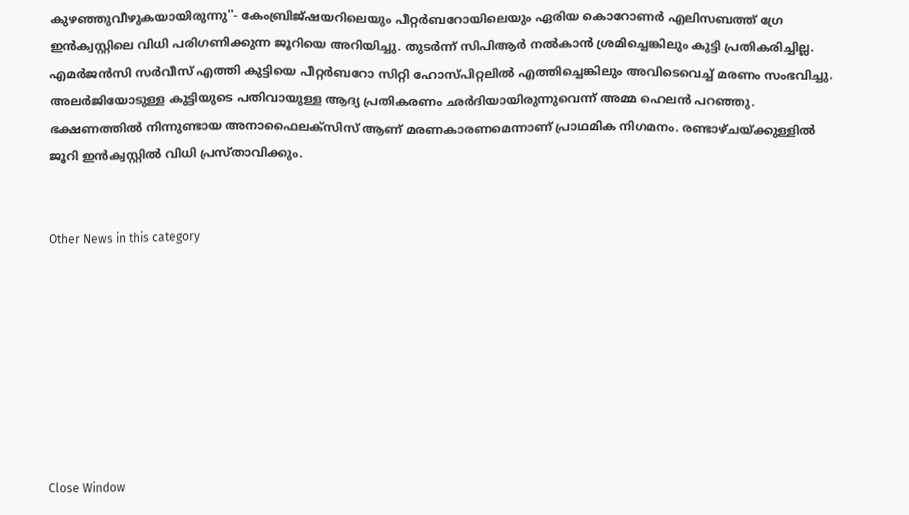കുഴഞ്ഞുവീഴുകയായിരുന്നു''- കേംബ്രിജ്ഷയറിലെയും പീറ്റര്‍ബറോയിലെയും ഏരിയ കൊറോണര്‍ എലിസബത്ത് ഗ്രേ ഇന്‍ക്വസ്റ്റിലെ വിധി പരിഗണിക്കുന്ന ജൂറിയെ അറിയിച്ചു. തുടര്‍ന്ന് സിപിആര്‍ നല്‍കാന്‍ ശ്രമിച്ചെങ്കിലും കുട്ടി പ്രതികരിച്ചില്ല. എമര്‍ജന്‍സി സര്‍വീസ് എത്തി കുട്ടിയെ പീറ്റര്‍ബറോ സിറ്റി ഹോസ്പിറ്റലില്‍ എത്തിച്ചെങ്കിലും അവിടെവെച്ച് മരണം സംഭവിച്ചു. അലര്‍ജിയോടുള്ള കുട്ടിയുടെ പതിവായുള്ള ആദ്യ പ്രതികരണം ഛര്‍ദിയായിരുന്നുവെന്ന് അമ്മ ഹെലന്‍ പറഞ്ഞു. ഭക്ഷണത്തില്‍ നിന്നുണ്ടായ അനാഫൈലക്‌സിസ് ആണ് മരണകാരണമെന്നാണ് പ്രാഥമിക നിഗമനം. രണ്ടാഴ്ചയ്ക്കുള്ളില്‍ ജൂറി ഇന്‍ക്വസ്റ്റില്‍ വിധി പ്രസ്താവിക്കും.


Other News in this category








Close Window